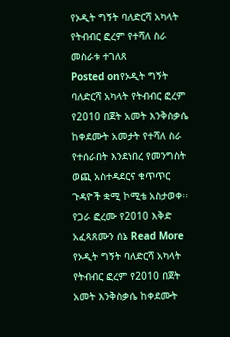የኦዲት ግኝት ባለድርሻ አካላት የትብብር ፎረም የተሻለ ስራ መስራቱ ተገለጸ
Posted onየኦዲት ግኝት ባለድርሻ አካላት የትብብር ፎረም የ2010 በጀት አመት እንቅስቃሴ ከቀደሙት አመታት የተሻለ ስራ የተሰራበት እንደነበረ የመንግስት ወጪ አስተዳደርና ቁጥጥር ጉዳዮች ቋሚ ኮሚቴ አስታወቀ፡፡ የጋራ ፎረሙ የ2010 እቅድ አፈጻጸሙን ሰኔ Read More
የኦዲት ግኝት ባለድርሻ አካላት የትብብር ፎረም የ2010 በጀት አመት እንቅስቃሴ ከቀደሙት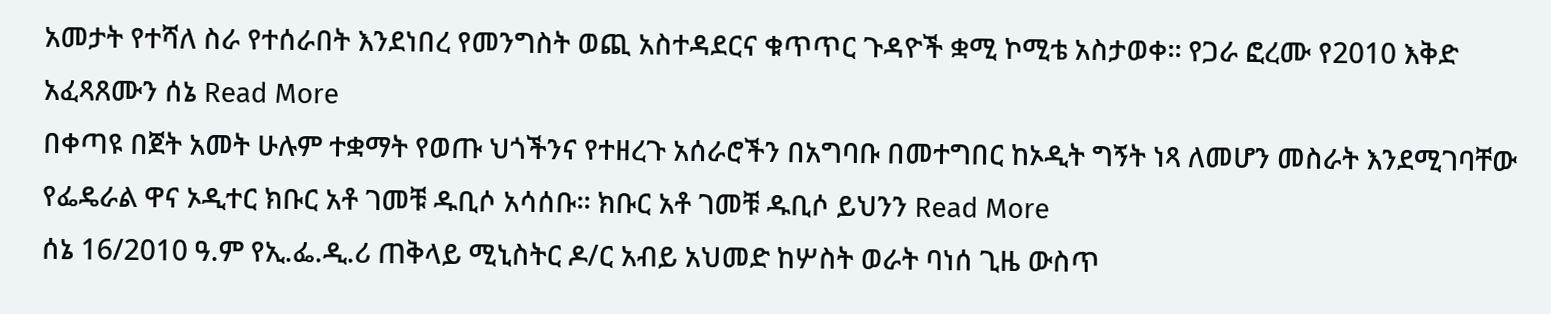አመታት የተሻለ ስራ የተሰራበት እንደነበረ የመንግስት ወጪ አስተዳደርና ቁጥጥር ጉዳዮች ቋሚ ኮሚቴ አስታወቀ፡፡ የጋራ ፎረሙ የ2010 እቅድ አፈጻጸሙን ሰኔ Read More
በቀጣዩ በጀት አመት ሁሉም ተቋማት የወጡ ህጎችንና የተዘረጉ አሰራሮችን በአግባቡ በመተግበር ከኦዲት ግኝት ነጻ ለመሆን መስራት እንደሚገባቸው የፌዴራል ዋና ኦዲተር ክቡር አቶ ገመቹ ዱቢሶ አሳሰቡ፡፡ ክቡር አቶ ገመቹ ዱቢሶ ይህንን Read More
ሰኔ 16/2010 ዓ.ም የኢ.ፌ.ዲ.ሪ ጠቅላይ ሚኒስትር ዶ/ር አብይ አህመድ ከሦስት ወራት ባነሰ ጊዜ ውስጥ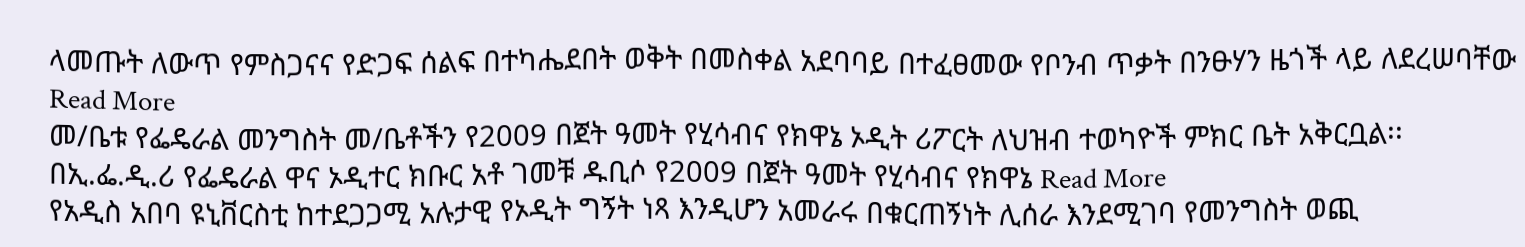ላመጡት ለውጥ የምስጋናና የድጋፍ ሰልፍ በተካሔደበት ወቅት በመስቀል አደባባይ በተፈፀመው የቦንብ ጥቃት በንፁሃን ዜጎች ላይ ለደረሠባቸው Read More
መ/ቤቱ የፌዴራል መንግስት መ/ቤቶችን የ2009 በጀት ዓመት የሂሳብና የክዋኔ ኦዲት ሪፖርት ለህዝብ ተወካዮች ምክር ቤት አቅርቧል፡፡ በኢ.ፌ.ዲ.ሪ የፌዴራል ዋና ኦዲተር ክቡር አቶ ገመቹ ዱቢሶ የ2009 በጀት ዓመት የሂሳብና የክዋኔ Read More
የአዲስ አበባ ዩኒቨርስቲ ከተደጋጋሚ አሉታዊ የኦዲት ግኝት ነጻ እንዲሆን አመራሩ በቁርጠኝነት ሊሰራ እንደሚገባ የመንግስት ወጪ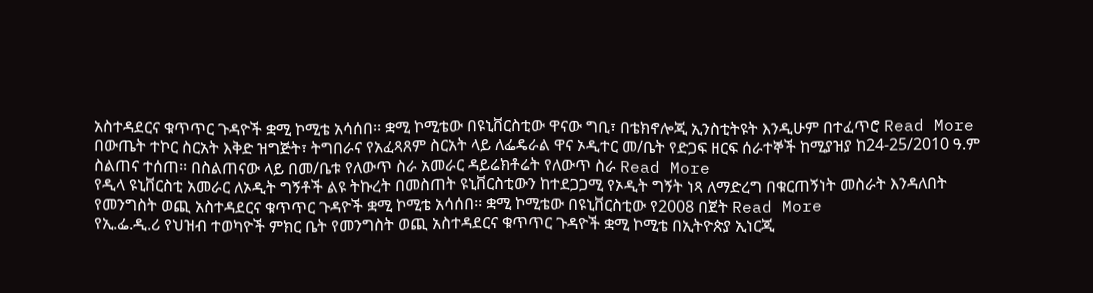አስተዳደርና ቁጥጥር ጉዳዮች ቋሚ ኮሚቴ አሳሰበ፡፡ ቋሚ ኮሚቴው በዩኒቨርስቲው ዋናው ግቢ፣ በቴክኖሎጂ ኢንስቲትዩት እንዲሁም በተፈጥሮ Read More
በውጤት ተኮር ስርአት እቅድ ዝግጅት፣ ትግበራና የአፈጻጸም ስርአት ላይ ለፌዴራል ዋና ኦዲተር መ/ቤት የድጋፍ ዘርፍ ሰራተኞች ከሚያዝያ ከ24-25/2010 ዓ.ም ስልጠና ተሰጠ፡፡ በስልጠናው ላይ በመ/ቤቱ የለውጥ ስራ አመራር ዳይሬክቶሬት የለውጥ ስራ Read More
የዲላ ዩኒቨርስቲ አመራር ለኦዲት ግኝቶች ልዩ ትኩረት በመስጠት ዩኒቨርስቲውን ከተደጋጋሚ የኦዲት ግኝት ነጻ ለማድረግ በቁርጠኝነት መስራት እንዳለበት የመንግስት ወጪ አስተዳደርና ቁጥጥር ጉዳዮች ቋሚ ኮሚቴ አሳሰበ፡፡ ቋሚ ኮሚቴው በዩኒቨርስቲው የ2008 በጀት Read More
የኢ.ፌ.ዲ.ሪ የህዝብ ተወካዮች ምክር ቤት የመንግስት ወጪ አስተዳደርና ቁጥጥር ጉዳዮች ቋሚ ኮሚቴ በኢትዮጵያ ኢነርጂ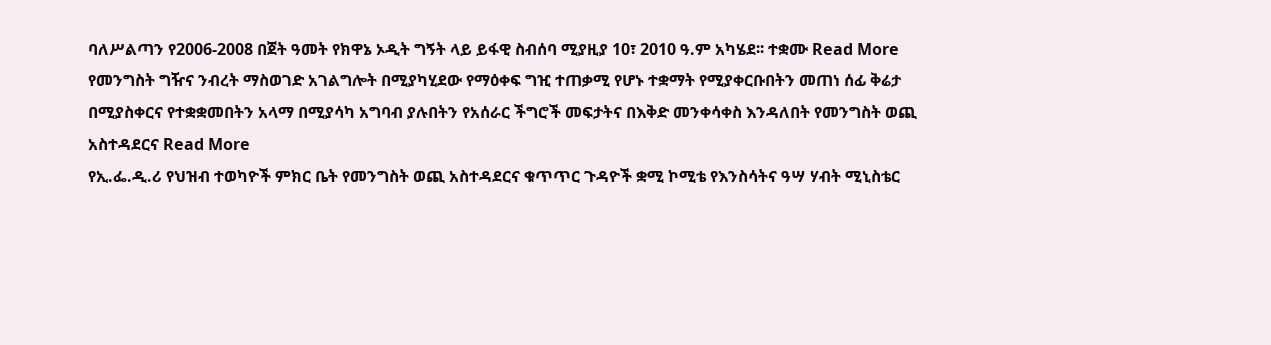ባለሥልጣን የ2006-2008 በጀት ዓመት የክዋኔ ኦዲት ግኝት ላይ ይፋዊ ስብሰባ ሚያዚያ 10፣ 2010 ዓ.ም አካሄደ፡፡ ተቋሙ Read More
የመንግስት ግዥና ንብረት ማስወገድ አገልግሎት በሚያካሂደው የማዕቀፍ ግዢ ተጠቃሚ የሆኑ ተቋማት የሚያቀርቡበትን መጠነ ሰፊ ቅሬታ በሚያስቀርና የተቋቋመበትን አላማ በሚያሳካ አግባብ ያሉበትን የአሰራር ችግሮች መፍታትና በእቅድ መንቀሳቀስ እንዳለበት የመንግስት ወጪ አስተዳደርና Read More
የኢ.ፌ.ዲ.ሪ የህዝብ ተወካዮች ምክር ቤት የመንግስት ወጪ አስተዳደርና ቁጥጥር ጉዳዮች ቋሚ ኮሚቴ የእንስሳትና ዓሣ ሃብት ሚኒስቴር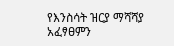የእንስሳት ዝርያ ማሻሻያ አፈፃፀምን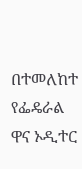በተመለከተ የፌዴራል ዋና ኦዲተር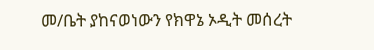መ/ቤት ያከናወነውን የክዋኔ ኦዲት መሰረት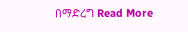በማድረግ Read More